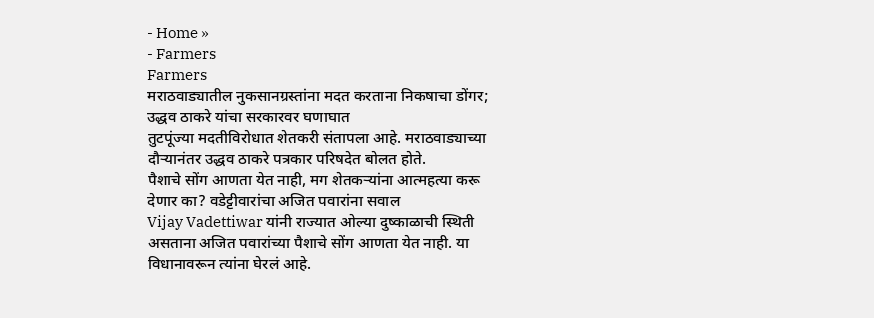- Home »
- Farmers
Farmers
मराठवाड्यातील नुकसानग्रस्तांना मदत करताना निकषाचा डोंगर; उद्धव ठाकरे यांचा सरकारवर घणाघात
तुटपूंज्या मदतीविरोधात शेतकरी संतापला आहे. मराठवाड्याच्या दौऱ्यानंतर उद्धव ठाकरे पत्रकार परिषदेत बोलत होते.
पैशाचे सोंग आणता येत नाही, मग शेतकऱ्यांना आत्महत्या करू देणार का? वडेट्टीवारांचा अजित पवारांना सवाल
Vijay Vadettiwar यांनी राज्यात ओल्या दुष्काळाची स्थिती असताना अजित पवारांच्या पैशाचे सोंग आणता येत नाही. या विधानावरून त्यांना घेरलं आहे.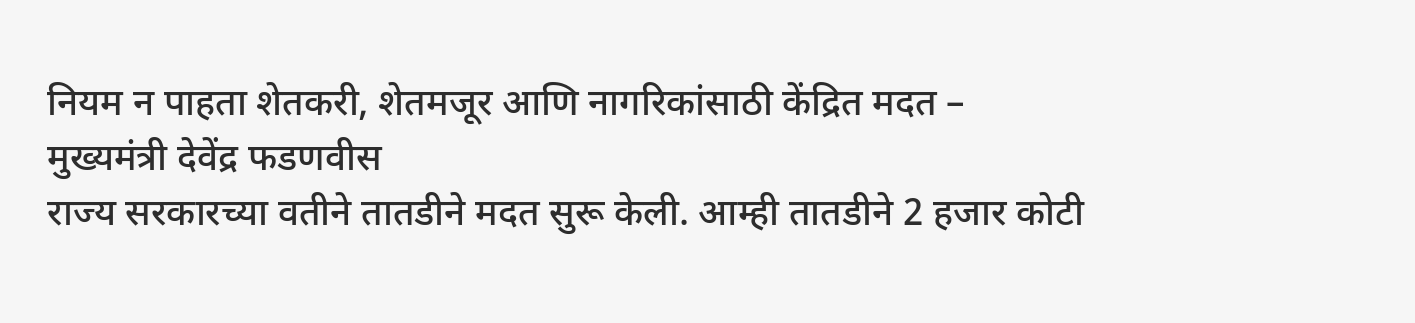नियम न पाहता शेतकरी, शेतमजूर आणि नागरिकांसाठी केंद्रित मदत – मुख्यमंत्री देवेंद्र फडणवीस
राज्य सरकारच्या वतीने तातडीने मदत सुरू केली. आम्ही तातडीने 2 हजार कोटी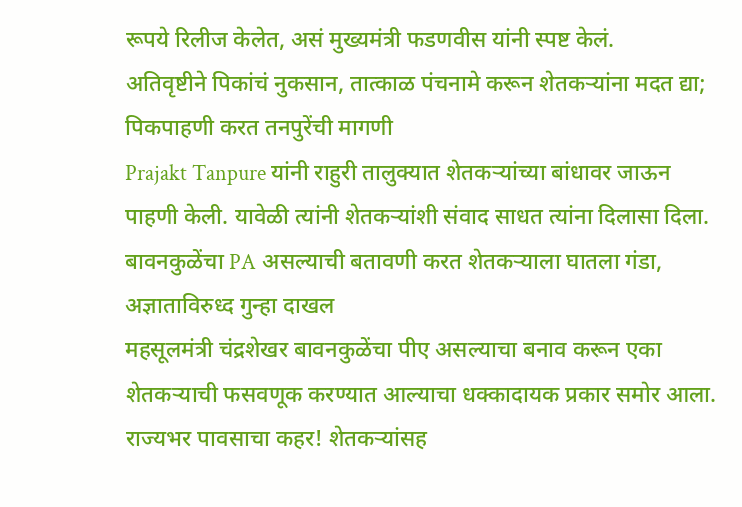रूपये रिलीज केलेत, असं मुख्यमंत्री फडणवीस यांनी स्पष्ट केलं.
अतिवृष्टीने पिकांचं नुकसान, तात्काळ पंचनामे करून शेतकऱ्यांना मदत द्या; पिकपाहणी करत तनपुरेंची मागणी
Prajakt Tanpure यांनी राहुरी तालुक्यात शेतकऱ्यांच्या बांधावर जाऊन पाहणी केली. यावेळी त्यांनी शेतकऱ्यांशी संवाद साधत त्यांना दिलासा दिला.
बावनकुळेंचा PA असल्याची बतावणी करत शेतकऱ्याला घातला गंडा, अज्ञाताविरुध्द गुन्हा दाखल
महसूलमंत्री चंद्रशेखर बावनकुळेंचा पीए असल्याचा बनाव करून एका शेतकऱ्याची फसवणूक करण्यात आल्याचा धक्कादायक प्रकार समोर आला.
राज्यभर पावसाचा कहर! शेतकऱ्यांसह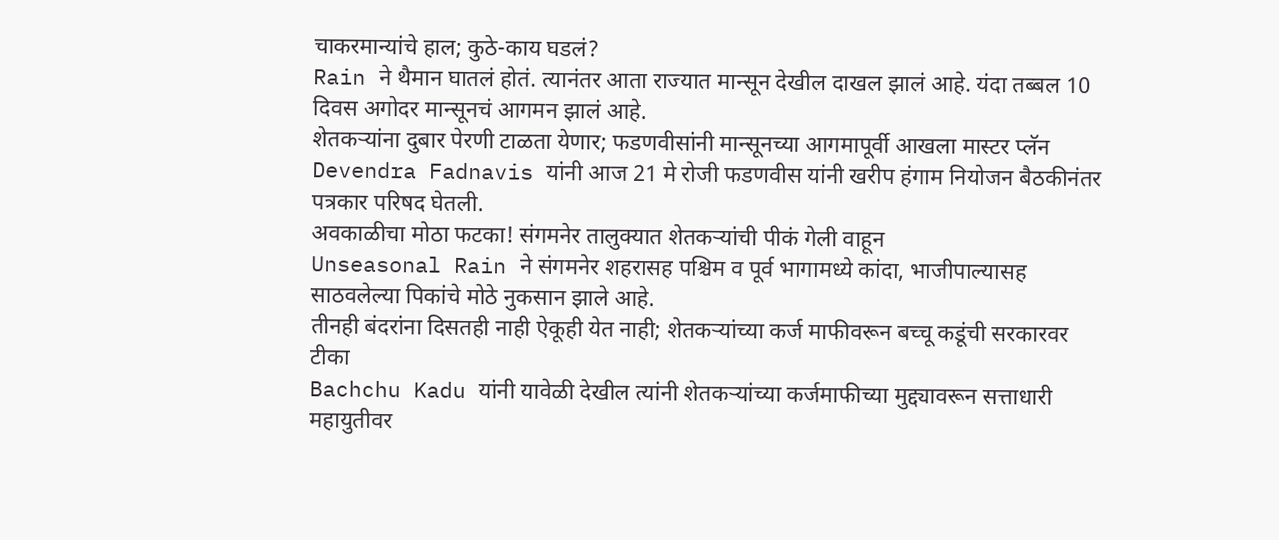चाकरमान्यांचे हाल; कुठे-काय घडलं?
Rain ने थैमान घातलं होतं. त्यानंतर आता राज्यात मान्सून देखील दाखल झालं आहे. यंदा तब्बल 10 दिवस अगोदर मान्सूनचं आगमन झालं आहे.
शेतकऱ्यांना दुबार पेरणी टाळता येणार; फडणवीसांनी मान्सूनच्या आगमापूर्वी आखला मास्टर प्लॅन
Devendra Fadnavis यांनी आज 21 मे रोजी फडणवीस यांनी खरीप हंगाम नियोजन बैठकीनंतर पत्रकार परिषद घेतली.
अवकाळीचा मोठा फटका! संगमनेर तालुक्यात शेतकऱ्यांची पीकं गेली वाहून
Unseasonal Rain ने संगमनेर शहरासह पश्चिम व पूर्व भागामध्ये कांदा, भाजीपाल्यासह साठवलेल्या पिकांचे मोठे नुकसान झाले आहे.
तीनही बंदरांना दिसतही नाही ऐकूही येत नाही; शेतकऱ्यांच्या कर्ज माफीवरून बच्चू कडूंची सरकारवर टीका
Bachchu Kadu यांनी यावेळी देखील त्यांनी शेतकऱ्यांच्या कर्जमाफीच्या मुद्द्यावरून सत्ताधारी महायुतीवर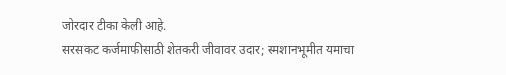जोरदार टीका केली आहे.
सरसकट कर्जमाफीसाठी शेतकरी जीवावर उदार; स्मशानभूमीत यमाचा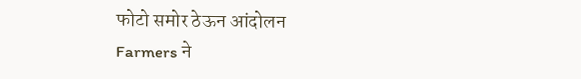फोटो समोर ठेऊन आंदोलन
Farmers ने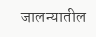जालन्यातील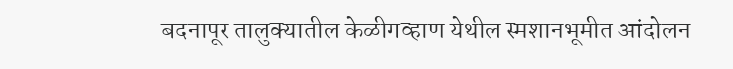बदनापूर तालुक्यातील केळीगव्हाण येथील स्मशानभूमीत आंदोलन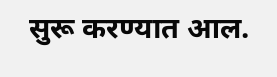सुरू करण्यात आल.